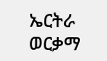ኤርትራ ወርቃማ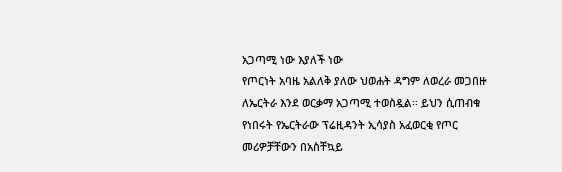አጋጣሚ ነው እያለች ነው
የጦርነት አባዜ አልለቅ ያለው ህወሐት ዳግም ለወረራ መጋበዙ ለኤርትራ እንደ ወርቃማ አጋጣሚ ተወስዷል፡፡ ይህን ሲጠብቁ የነበሩት የኤርትራው ፕሬዚዳንት ኢሳያስ አፈወርቂ የጦር መሪዎቻቸውን በአስቸኳይ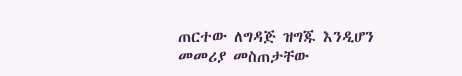ጠርተው ለግዳጅ ዝግጁ እንዲሆን መመሪያ መስጠታቸው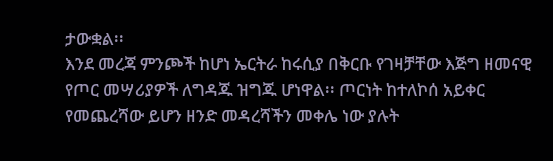ታውቋል፡፡
እንደ መረጃ ምንጮች ከሆነ ኤርትራ ከሩሲያ በቅርቡ የገዛቻቸው እጅግ ዘመናዊ የጦር መሣሪያዎች ለግዳጁ ዝግጁ ሆነዋል፡፡ ጦርነት ከተለኮሰ አይቀር የመጨረሻው ይሆን ዘንድ መዳረሻችን መቀሌ ነው ያሉት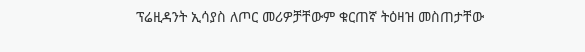ፕሬዚዳንት ኢሳያስ ለጦር መሪዎቻቸውም ቁርጠኛ ትዕዛዝ መስጠታቸው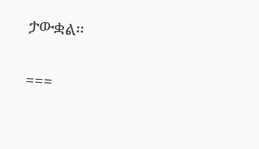ታውቋል፡፡

===